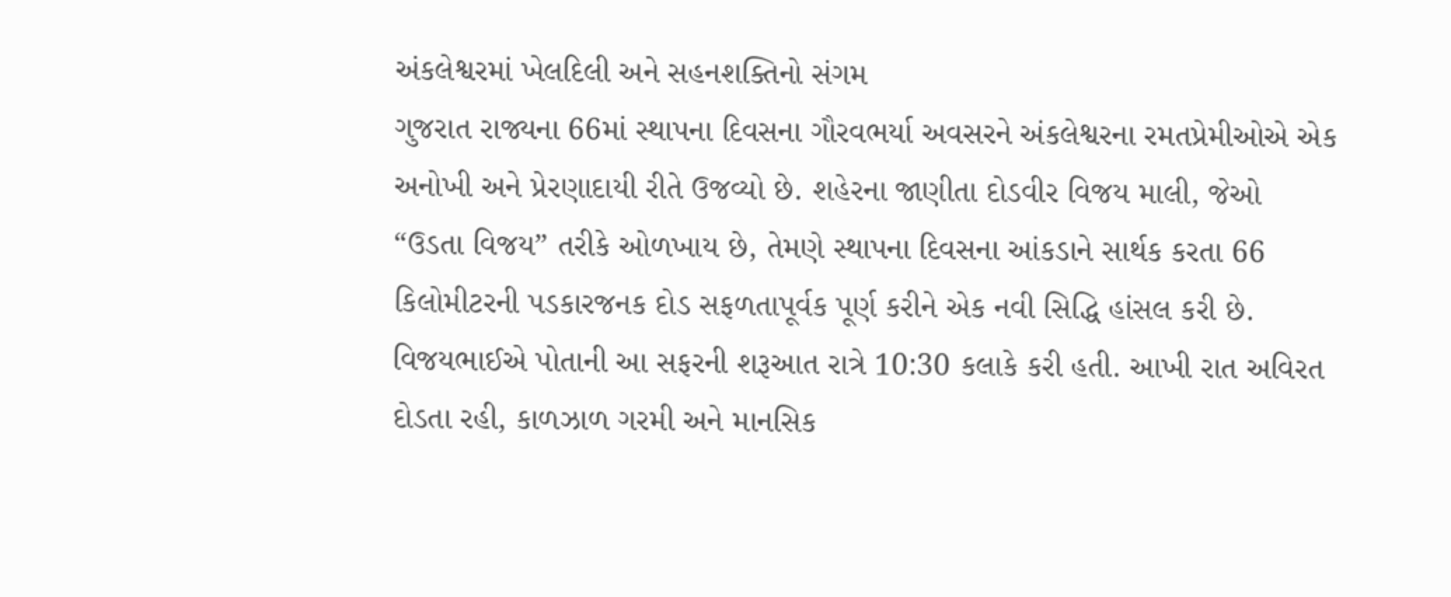અંકલેશ્વરમાં ખેલદિલી અને સહનશક્તિનો સંગમ
ગુજરાત રાજ્યના 66માં સ્થાપના દિવસના ગૌરવભર્યા અવસરને અંકલેશ્વરના રમતપ્રેમીઓએ એક અનોખી અને પ્રેરણાદાયી રીતે ઉજવ્યો છે. શહેરના જાણીતા દોડવીર વિજય માલી, જેઓ “ઉડતા વિજય” તરીકે ઓળખાય છે, તેમણે સ્થાપના દિવસના આંકડાને સાર્થક કરતા 66 કિલોમીટરની પડકારજનક દોડ સફળતાપૂર્વક પૂર્ણ કરીને એક નવી સિદ્ધિ હાંસલ કરી છે.
વિજયભાઈએ પોતાની આ સફરની શરૂઆત રાત્રે 10:30 કલાકે કરી હતી. આખી રાત અવિરત દોડતા રહી, કાળઝાળ ગરમી અને માનસિક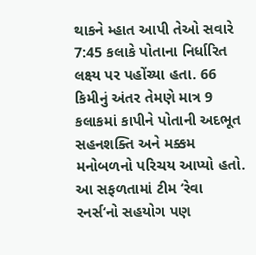થાકને મ્હાત આપી તેઓ સવારે 7:45 કલાકે પોતાના નિર્ધારિત લક્ષ્ય પર પહોંચ્યા હતા. 66 કિમીનું અંતર તેમણે માત્ર 9 કલાકમાં કાપીને પોતાની અદભૂત સહનશક્તિ અને મક્કમ મનોબળનો પરિચય આપ્યો હતો.
આ સફળતામાં ટીમ ‘રેવા રનર્સ‘નો સહયોગ પણ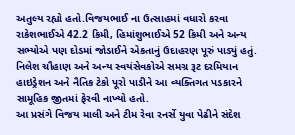અતુલ્ય રહ્યો હતો.વિજયભાઈ ના ઉત્સાહમાં વધારો કરવા રાકેશભાઈએ 42.2 કિમી, હિમાંશુભાઈએ 52 કિમી અને અન્ય સભ્યોએ પણ દોડમાં જોડાઈને એકતાનું ઉદાહરણ પૂરું પાડ્યું હતું. નિલેશ ચૌહાણ અને અન્ય સ્વયંસેવકોએ સમગ્ર રૂટ દરમિયાન હાઇડ્રેશન અને નૈતિક ટેકો પૂરો પાડીને આ વ્યક્તિગત પડકારને સામૂહિક જીતમાં ફેરવી નાખ્યો હતો.
આ પ્રસંગે વિજય માલી અને ટીમ રેવા રનર્સે યુવા પેઢીને સંદેશ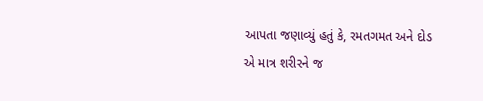આપતા જણાવ્યું હતું કે, રમતગમત અને દોડ એ માત્ર શરીરને જ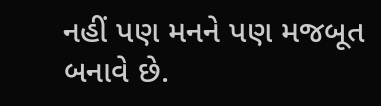નહીં પણ મનને પણ મજબૂત બનાવે છે.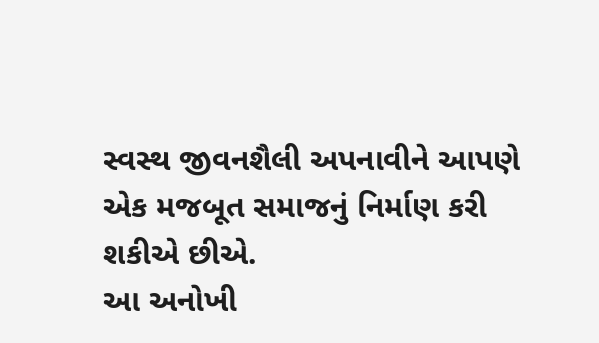સ્વસ્થ જીવનશૈલી અપનાવીને આપણે એક મજબૂત સમાજનું નિર્માણ કરી શકીએ છીએ.
આ અનોખી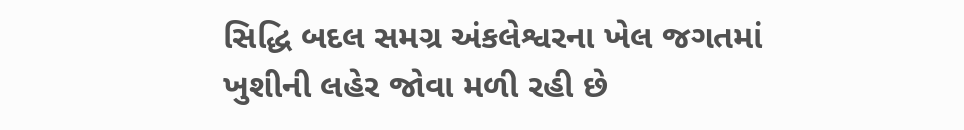સિદ્ધિ બદલ સમગ્ર અંકલેશ્વરના ખેલ જગતમાં ખુશીની લહેર જોવા મળી રહી છે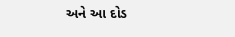અને આ દોડ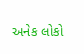અનેક લોકો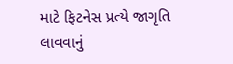માટે ફિટનેસ પ્રત્યે જાગૃતિ લાવવાનું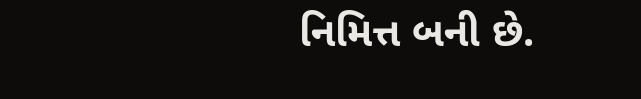નિમિત્ત બની છે.